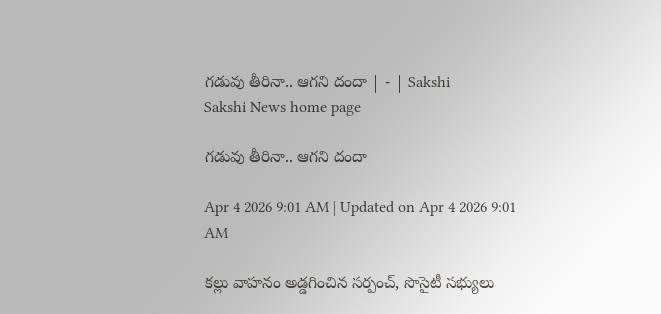గడువు తీరినా.. ఆగని దందా | - | Sakshi
Sakshi News home page

గడువు తీరినా.. ఆగని దందా

Apr 4 2026 9:01 AM | Updated on Apr 4 2026 9:01 AM

కల్లు వాహనం అడ్డగించిన సర్పంచ్‌, సొసైటీ సభ్యులు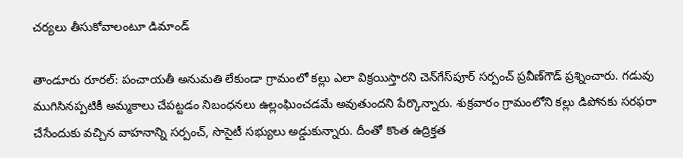చర్యలు తీసుకోవాలంటూ డిమాండ్‌

తాండూరు రూరల్‌: పంచాయతీ అనుమతి లేకుండా గ్రామంలో కల్లు ఎలా విక్రయిస్తారని చెన్‌గేస్‌పూర్‌ సర్పంచ్‌ ప్రవీణ్‌గౌడ్‌ ప్రశ్నించారు. గడువు ముగిసినప్పటికీ అమ్మకాలు చేపట్టడం నిబంధనలు ఉల్లంఘించడమే అవుతుందని పేర్కొన్నారు. శుక్రవారం గ్రామంలోని కల్లు డిపోనకు సరఫరా చేసేందుకు వచ్చిన వాహనాన్ని సర్పంచ్‌, సొసైటీ సభ్యులు అడ్డుకున్నారు. దీంతో కొంత ఉద్రిక్తత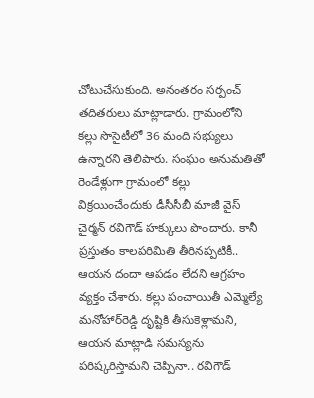చోటుచేసుకుంది. అనంతరం సర్పంచ్‌ తదితరులు మాట్లాడారు. గ్రామంలోని కల్లు సొసైటీలో 36 మంది సభ్యులు ఉన్నారని తెలిపారు. సంఘం అనుమతితో రెండేళ్లుగా గ్రామంలో కల్లు విక్రయించేందుకు డీసీసీబీ మాజీ వైస్‌ చైర్మన్‌ రవిగౌడ్‌ హక్కులు పొందారు. కానీ ప్రస్తుతం కాలపరిమితి తీరినప్పటికీ.. ఆయన దందా ఆపడం లేదని ఆగ్రహం వ్యక్తం చేశారు. కల్లు పంచాయితీ ఎమ్మెల్యే మనోహార్‌రెడ్డి దృష్టికి తీసుకెళ్లామని, ఆయన మాట్లాడి సమస్యను పరిష్కరిస్తామని చెప్పినా.. రవిగౌడ్‌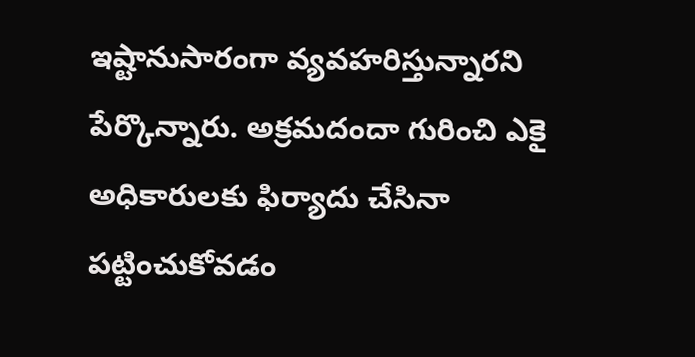ఇష్టానుసారంగా వ్యవహరిస్తున్నారని పేర్కొన్నారు. అక్రమదందా గురించి ఎకై అధికారులకు ఫిర్యాదు చేసినా పట్టించుకోవడం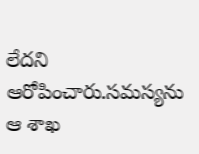లేదని ఆరోపించారు.సమస్యను ఆ శాఖ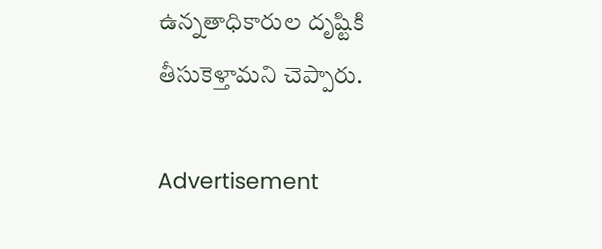ఉన్నతాధికారుల దృష్టికి తీసుకెళ్తామని చెప్పారు.

Advertisement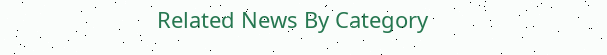Related News By Category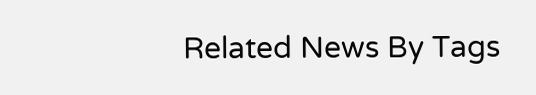Related News By Tags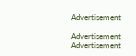Advertisement

Advertisement
Advertisement